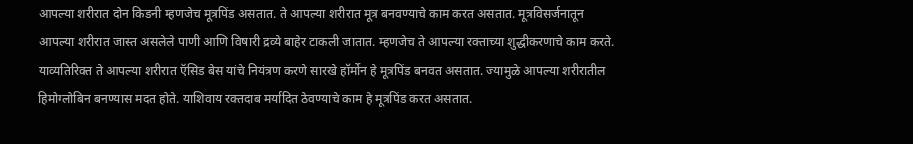आपल्या शरीरात दोन किडनी म्हणजेच मूत्रपिंड असतात. ते आपल्या शरीरात मूत्र बनवण्याचे काम करत असतात. मूत्रविसर्जनातून आपल्या शरीरात जास्त असलेले पाणी आणि विषारी द्रव्ये बाहेर टाकली जातात. म्हणजेच ते आपल्या रक्ताच्या शुद्धीकरणाचे काम करते. याव्यतिरिक्त ते आपल्या शरीरात ऍसिड बेस यांचे नियंत्रण करणे सारखे हॉर्मोन हे मूत्रपिंड बनवत असतात. ज्यामुळे आपल्या शरीरातील हिमोग्लोबिन बनण्यास मदत होते. याशिवाय रक्तदाब मर्यादित ठेवण्याचे काम हे मूत्रपिंड करत असतात.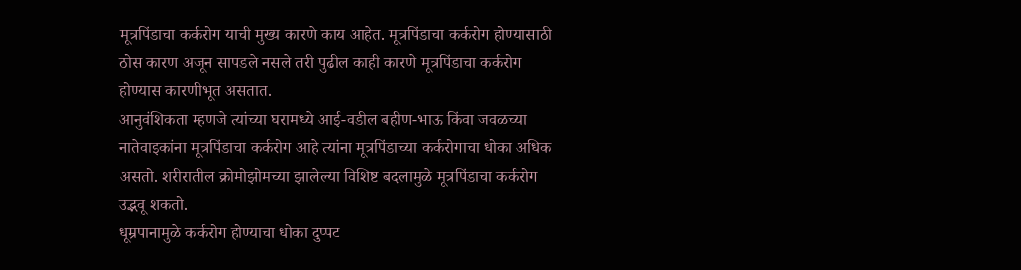मूत्रपिंडाचा कर्करोग याची मुख्य कारणे काय आहेत. मूत्रपिंडाचा कर्करोग होण्यासाठी ठोस कारण अजून सापडले नसले तरी पुढील काही कारणे मूत्रपिंडाचा कर्करोग होण्यास कारणीभूत असतात.
आनुवंशिकता म्हणजे त्यांच्या घरामध्ये आई-वडील बहीण-भाऊ किंवा जवळच्या नातेवाइकांना मूत्रपिंडाचा कर्करोग आहे त्यांना मूत्रपिंडाच्या कर्करोगाचा धोका अधिक असतो. शरीरातील क्रोमोझोमच्या झालेल्या विशिष्ट बदलामुळे मूत्रपिंडाचा कर्करोग उद्भवू शकतो.
धूम्रपानामुळे कर्करोग होण्याचा धोका दुप्पट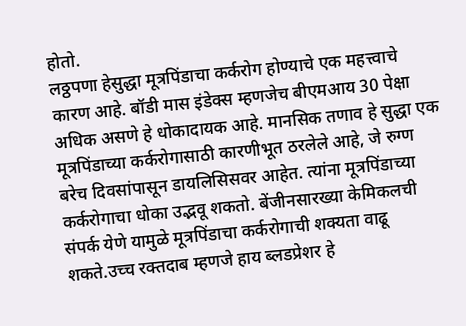होतो.
लठ्ठपणा हेसुद्धा मूत्रपिंडाचा कर्करोग होण्याचे एक महत्त्वाचे कारण आहे. बॉडी मास इंडेक्स म्हणजेच बीएमआय 30 पेक्षा अधिक असणे हे धोकादायक आहे. मानसिक तणाव हे सुद्धा एक मूत्रपिंडाच्या कर्करोगासाठी कारणीभूत ठरलेले आहे, जे रुग्ण बरेच दिवसांपासून डायलिसिसवर आहेत. त्यांना मूत्रपिंडाच्या कर्करोगाचा धोका उद्भवू शकतो. बेंजीनसारख्या केमिकलची संपर्क येणे यामुळे मूत्रपिंडाचा कर्करोगाची शक्यता वाढू शकते.उच्च रक्तदाब म्हणजे हाय ब्लडप्रेशर हे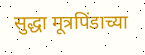सुद्धा मूत्रपिंडाच्या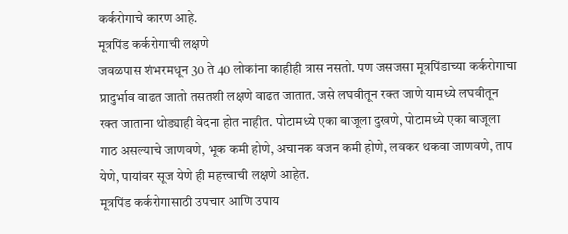कर्करोगाचे कारण आहे.
मूत्रपिंड कर्करोगाची लक्षणे
जवळपास शंभरमधून 30 ते 40 लोकांना काहीही त्रास नसतो. पण जसजसा मूत्रपिंडाच्या कर्करोगाचा प्रादुर्भाव वाढत जातो तसतशी लक्षणे वाढत जातात. जसे लघवीतून रक्त जाणे यामध्ये लघवीतून रक्त जाताना थोड्याही वेदना होत नाहीत. पोटामध्ये एका बाजूला दुखणे, पोटामध्ये एका बाजूला गाठ असल्याचे जाणवणे, भूक कमी होणे, अचानक वजन कमी होणे, लवकर थकवा जाणवणे, ताप येणे, पायांवर सूज येणे ही महत्त्वाची लक्षणे आहेत.
मूत्रपिंड कर्करोगासाठी उपचार आणि उपाय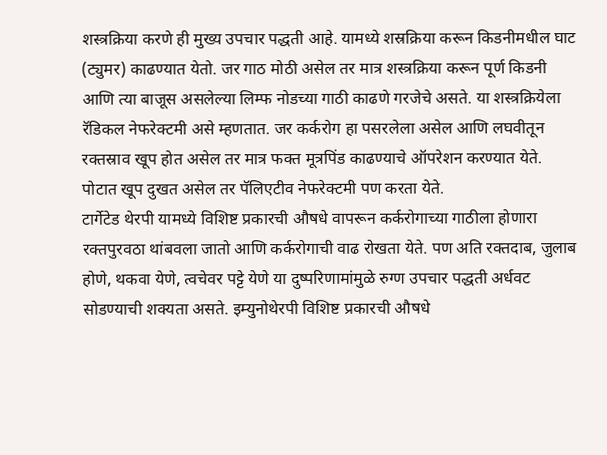शस्त्रक्रिया करणे ही मुख्य उपचार पद्धती आहे. यामध्ये शस्रक्रिया करून किडनीमधील घाट (ट्युमर) काढण्यात येतो. जर गाठ मोठी असेल तर मात्र शस्त्रक्रिया करून पूर्ण किडनी आणि त्या बाजूस असलेल्या लिम्फ नोडच्या गाठी काढणे गरजेचे असते. या शस्त्रक्रियेला रॅडिकल नेफरेक्टमी असे म्हणतात. जर कर्करोग हा पसरलेला असेल आणि लघवीतून रक्तस्राव खूप होत असेल तर मात्र फक्त मूत्रपिंड काढण्याचे ऑपरेशन करण्यात येते. पोटात खूप दुखत असेल तर पॅलिएटीव नेफरेक्टमी पण करता येते.
टार्गेटेड थेरपी यामध्ये विशिष्ट प्रकारची औषधे वापरून कर्करोगाच्या गाठीला होणारा रक्तपुरवठा थांबवला जातो आणि कर्करोगाची वाढ रोखता येते. पण अति रक्तदाब, जुलाब होणे, थकवा येणे, त्वचेवर पट्टे येणे या दुष्परिणामांमुळे रुग्ण उपचार पद्धती अर्धवट सोडण्याची शक्यता असते. इम्युनोथेरपी विशिष्ट प्रकारची औषधे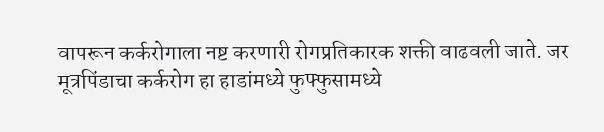वापरून कर्करोगाला नष्ट करणारी रोगप्रतिकारक शक्ती वाढवली जाते. जर मूत्रपिंडाचा कर्करोग हा हाडांमध्ये फुफ्फुसामध्ये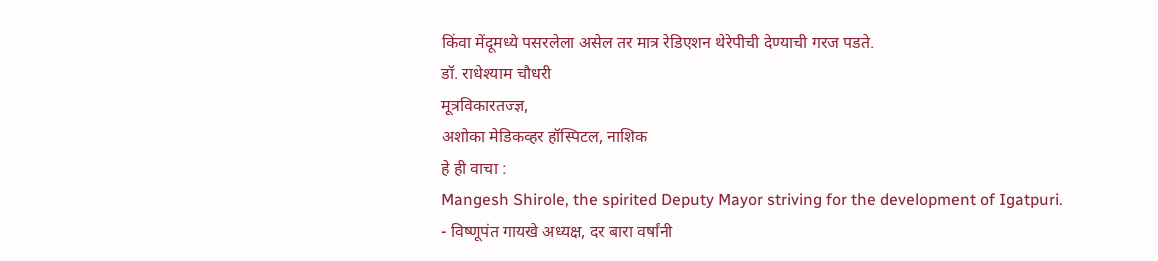किंवा मेंदूमध्ये पसरलेला असेल तर मात्र रेडिएशन थेरेपीची देण्याची गरज पडते.
डॉ. राधेश्याम चौधरी
मूत्रविकारतज्ज्ञ,
अशोका मेडिकव्हर हॉस्पिटल, नाशिक
हे ही वाचा :
Mangesh Shirole, the spirited Deputy Mayor striving for the development of Igatpuri.
- विष्णूपंत गायखे अध्यक्ष, दर बारा वर्षांनी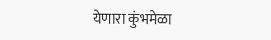येणारा कुंभमेळा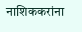नाशिककरांना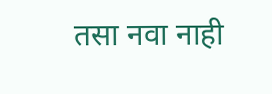तसा नवा नाही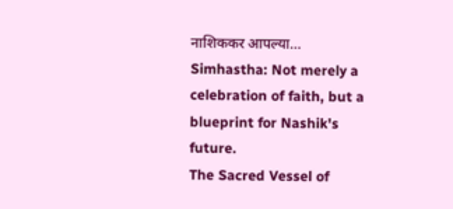नाशिककर आपल्या…
Simhastha: Not merely a celebration of faith, but a blueprint for Nashik's future.
The Sacred Vessel of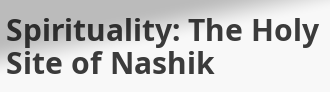Spirituality: The Holy Site of Nashik